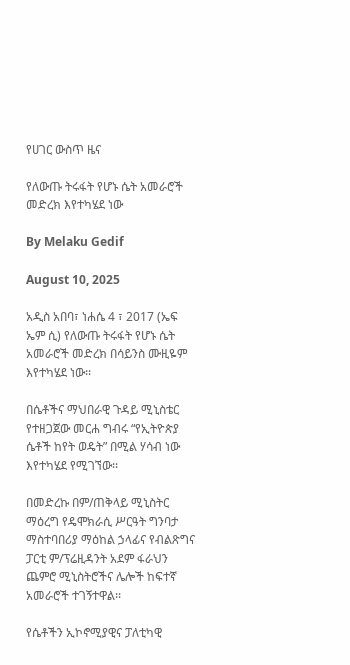የሀገር ውስጥ ዜና

የለውጡ ትሩፋት የሆኑ ሴት አመራሮች መድረክ እየተካሄደ ነው

By Melaku Gedif

August 10, 2025

አዲስ አበባ፣ ነሐሴ 4 ፣ 2017 (ኤፍ ኤም ሲ) የለውጡ ትሩፋት የሆኑ ሴት አመራሮች መድረክ በሳይንስ ሙዚዬም እየተካሄደ ነው፡፡

በሴቶችና ማህበራዊ ጉዳይ ሚኒስቴር የተዘጋጀው መርሐ ግብሩ “የኢትዮጵያ ሴቶች ከየት ወዴት” በሚል ሃሳብ ነው እየተካሄደ የሚገኘው፡፡

በመድረኩ በም/ጠቅላይ ሚኒስትር ማዕረግ የዴሞክራሲ ሥርዓት ግንባታ ማስተባበሪያ ማዕከል ኃላፊና የብልጽግና ፓርቲ ም/ፕሬዚዳንት አደም ፋራህን ጨምሮ ሚኒስትሮችና ሌሎች ከፍተኛ አመራሮች ተገኝተዋል፡፡

የሴቶችን ኢኮኖሚያዊና ፓለቲካዊ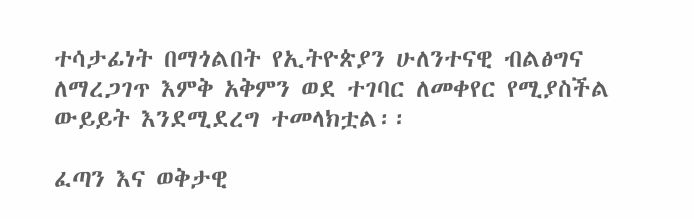ተሳታፊነት በማጎልበት የኢትዮጵያን ሁለንተናዊ ብልፅግና ለማረጋገጥ እምቅ አቅምን ወደ ተገባር ለመቀየር የሚያስችል ውይይት እንደሚደረግ ተመላክቷል፡፡

ፈጣን እና ወቅታዊ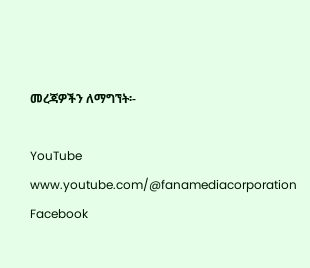መረጃዎችን ለማግኘት፡-

YouTube www.youtube.com/@fanamediacorporation Facebook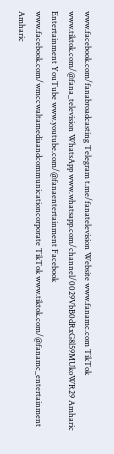www.facebook.com/fanabroadcasting Telegram t.me/fanatelevision Website www.fanamc.com TikTok www.tiktok.com/@fana_television WhatsApp www.whatsapp.com/channel/0029VbB0dRxG8l59MUkoWR29 Amharic Entertainment YouTube www.youtube.com/@fanaentertainment Facebook www.facebook.com/wmccwaltamediaandcommunicationcorporate TikTok www.tiktok.com/@fanamc_entertainment Amharic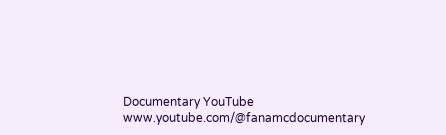Documentary YouTube www.youtube.com/@fanamcdocumentary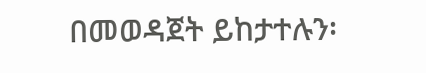በመወዳጀት ይከታተሉን፡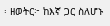፡ ዘወትር፦ ከእኛ ጋር ስለሆኑ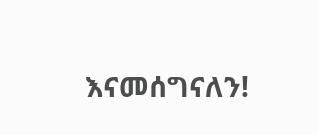እናመሰግናለን!